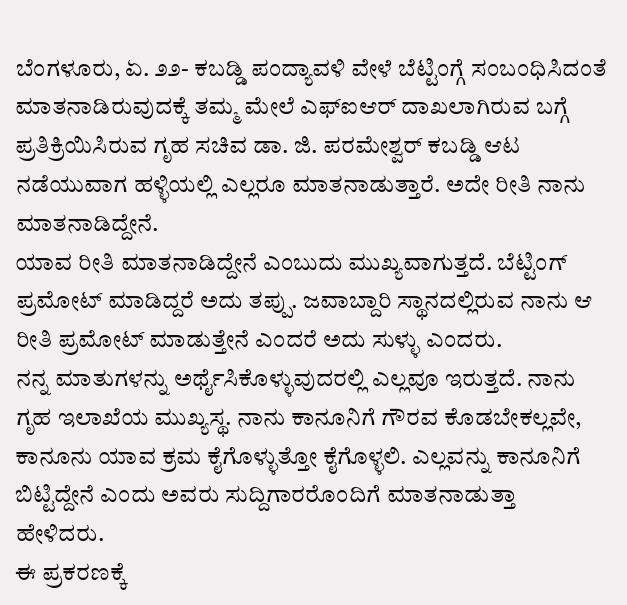ಬೆಂಗಳೂರು, ಏ. ೨೨- ಕಬಡ್ಡಿ ಪಂದ್ಯಾವಳಿ ವೇಳೆ ಬೆಟ್ಟಿಂಗ್ಗೆ ಸಂಬಂಧಿಸಿದಂತೆ ಮಾತನಾಡಿರುವುದಕ್ಕೆ ತಮ್ಮ ಮೇಲೆ ಎಫ್ಐಆರ್ ದಾಖಲಾಗಿರುವ ಬಗ್ಗೆ ಪ್ರತಿಕ್ರಿಯಿಸಿರುವ ಗೃಹ ಸಚಿವ ಡಾ. ಜಿ. ಪರಮೇಶ್ವರ್ ಕಬಡ್ಡಿ ಆಟ ನಡೆಯುವಾಗ ಹಳ್ಳಿಯಲ್ಲಿ ಎಲ್ಲರೂ ಮಾತನಾಡುತ್ತಾರೆ. ಅದೇ ರೀತಿ ನಾನು ಮಾತನಾಡಿದ್ದೇನೆ.
ಯಾವ ರೀತಿ ಮಾತನಾಡಿದ್ದೇನೆ ಎಂಬುದು ಮುಖ್ಯವಾಗುತ್ತದೆ. ಬೆಟ್ಟಿಂಗ್ ಪ್ರಮೋಟ್ ಮಾಡಿದ್ದರೆ ಅದು ತಪ್ಪು. ಜವಾಬ್ದಾರಿ ಸ್ಥಾನದಲ್ಲಿರುವ ನಾನು ಆ ರೀತಿ ಪ್ರಮೋಟ್ ಮಾಡುತ್ತೇನೆ ಎಂದರೆ ಅದು ಸುಳ್ಳು ಎಂದರು.
ನನ್ನ ಮಾತುಗಳನ್ನು ಅರ್ಥೈಸಿಕೊಳ್ಳುವುದರಲ್ಲಿ ಎಲ್ಲವೂ ಇರುತ್ತದೆ. ನಾನು ಗೃಹ ಇಲಾಖೆಯ ಮುಖ್ಯಸ್ಥ. ನಾನು ಕಾನೂನಿಗೆ ಗೌರವ ಕೊಡಬೇಕಲ್ಲವೇ, ಕಾನೂನು ಯಾವ ಕ್ರಮ ಕೈಗೊಳ್ಳುತ್ತೋ ಕೈಗೊಳ್ಳಲಿ. ಎಲ್ಲವನ್ನು ಕಾನೂನಿಗೆ ಬಿಟ್ಟಿದ್ದೇನೆ ಎಂದು ಅವರು ಸುದ್ದಿಗಾರರೊಂದಿಗೆ ಮಾತನಾಡುತ್ತಾ ಹೇಳಿದರು.
ಈ ಪ್ರಕರಣಕ್ಕೆ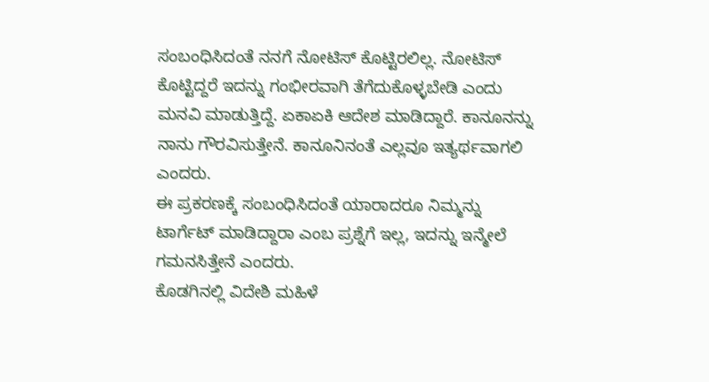ಸಂಬಂಧಿಸಿದಂತೆ ನನಗೆ ನೋಟಿಸ್ ಕೊಟ್ಟಿರಲಿಲ್ಲ. ನೋಟಿಸ್ ಕೊಟ್ಟಿದ್ದರೆ ಇದನ್ನು ಗಂಭೀರವಾಗಿ ತೆಗೆದುಕೊಳ್ಳಬೇಡಿ ಎಂದು ಮನವಿ ಮಾಡುತ್ತಿದ್ದೆ. ಏಕಾಏಕಿ ಆದೇಶ ಮಾಡಿದ್ದಾರೆ. ಕಾನೂನನ್ನು ನಾನು ಗೌರವಿಸುತ್ತೇನೆ. ಕಾನೂನಿನಂತೆ ಎಲ್ಲವೂ ಇತ್ಯರ್ಥವಾಗಲಿ ಎಂದರು.
ಈ ಪ್ರಕರಣಕ್ಕೆ ಸಂಬಂಧಿಸಿದಂತೆ ಯಾರಾದರೂ ನಿಮ್ಮನ್ನು ಟಾರ್ಗೆಟ್ ಮಾಡಿದ್ದಾರಾ ಎಂಬ ಪ್ರಶ್ನೆಗೆ ಇಲ್ಲ, ಇದನ್ನು ಇನ್ಮೇಲೆ ಗಮನಸಿತ್ತೇನೆ ಎಂದರು.
ಕೊಡಗಿನಲ್ಲಿ ವಿದೇಶಿ ಮಹಿಳೆ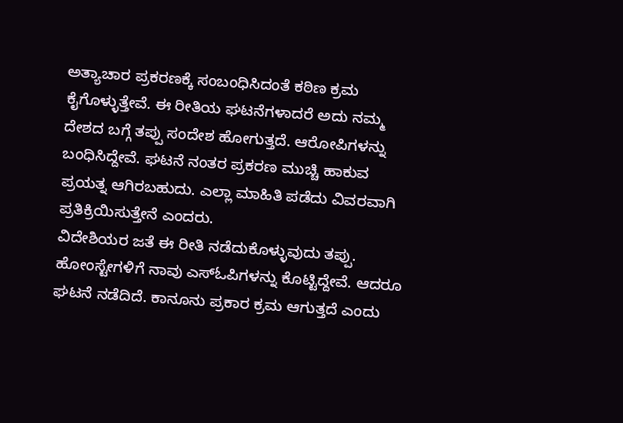ಅತ್ಯಾಚಾರ ಪ್ರಕರಣಕ್ಕೆ ಸಂಬಂಧಿಸಿದಂತೆ ಕಠಿಣ ಕ್ರಮ ಕೈಗೊಳ್ಳುತ್ತೇವೆ. ಈ ರೀತಿಯ ಘಟನೆಗಳಾದರೆ ಅದು ನಮ್ಮ ದೇಶದ ಬಗ್ಗೆ ತಪ್ಪು ಸಂದೇಶ ಹೋಗುತ್ತದೆ. ಆರೋಪಿಗಳನ್ನು ಬಂಧಿಸಿದ್ದೇವೆ. ಘಟನೆ ನಂತರ ಪ್ರಕರಣ ಮುಚ್ಚಿ ಹಾಕುವ ಪ್ರಯತ್ನ ಆಗಿರಬಹುದು. ಎಲ್ಲಾ ಮಾಹಿತಿ ಪಡೆದು ವಿವರವಾಗಿ ಪ್ರತಿಕ್ರಿಯಿಸುತ್ತೇನೆ ಎಂದರು.
ವಿದೇಶಿಯರ ಜತೆ ಈ ರೀತಿ ನಡೆದುಕೊಳ್ಳುವುದು ತಪ್ಪು. ಹೋಂಸ್ಟೇಗಳಿಗೆ ನಾವು ಎಸ್ಓಪಿಗಳನ್ನು ಕೊಟ್ಟಿದ್ದೇವೆ. ಆದರೂ ಘಟನೆ ನಡೆದಿದೆ. ಕಾನೂನು ಪ್ರಕಾರ ಕ್ರಮ ಆಗುತ್ತದೆ ಎಂದು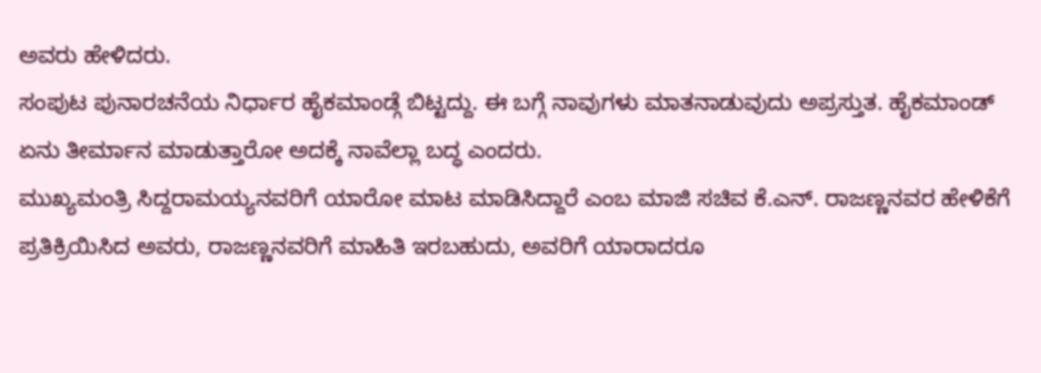ಅವರು ಹೇಳಿದರು.
ಸಂಪುಟ ಪುನಾರಚನೆಯ ನಿರ್ಧಾರ ಹೈಕಮಾಂಡ್ಗೆ ಬಿಟ್ಟದ್ದು. ಈ ಬಗ್ಗೆ ನಾವುಗಳು ಮಾತನಾಡುವುದು ಅಪ್ರಸ್ತುತ. ಹೈಕಮಾಂಡ್ ಏನು ತೀರ್ಮಾನ ಮಾಡುತ್ತಾರೋ ಅದಕ್ಕೆ ನಾವೆಲ್ಲಾ ಬದ್ಧ ಎಂದರು.
ಮುಖ್ಯಮಂತ್ರಿ ಸಿದ್ದರಾಮಯ್ಯನವರಿಗೆ ಯಾರೋ ಮಾಟ ಮಾಡಿಸಿದ್ದಾರೆ ಎಂಬ ಮಾಜಿ ಸಚಿವ ಕೆ.ಎನ್. ರಾಜಣ್ಣನವರ ಹೇಳಿಕೆಗೆ ಪ್ರತಿಕ್ರಿಯಿಸಿದ ಅವರು, ರಾಜಣ್ಣನವರಿಗೆ ಮಾಹಿತಿ ಇರಬಹುದು, ಅವರಿಗೆ ಯಾರಾದರೂ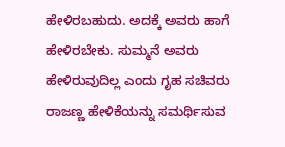ಹೇಳಿರಬಹುದು. ಅದಕ್ಕೆ ಅವರು ಹಾಗೆ ಹೇಳಿರಬೇಕು. ಸುಮ್ಮನೆ ಅವರು ಹೇಳಿರುವುದಿಲ್ಲ ಎಂದು ಗೃಹ ಸಚಿವರು ರಾಜಣ್ಣ ಹೇಳಿಕೆಯನ್ನು ಸಮರ್ಥಿಸುವ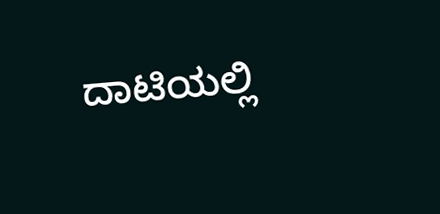ದಾಟಿಯಲ್ಲಿ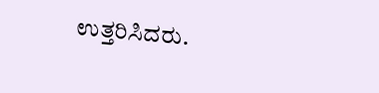ಉತ್ತರಿಸಿದರು.